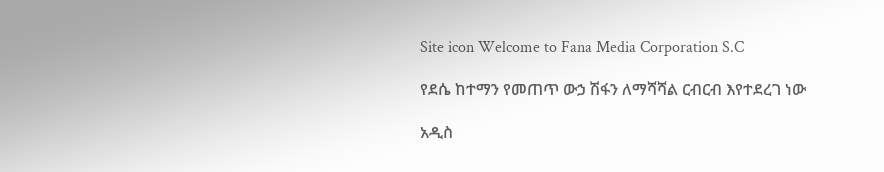Site icon Welcome to Fana Media Corporation S.C

የደሴ ከተማን የመጠጥ ውኃ ሽፋን ለማሻሻል ርብርብ እየተደረገ ነው

አዲስ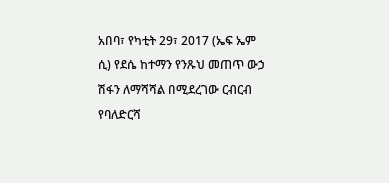አበባ፣ የካቲት 29፣ 2017 (ኤፍ ኤም ሲ) የደሴ ከተማን የንጹህ መጠጥ ውኃ ሽፋን ለማሻሻል በሚደረገው ርብርብ የባለድርሻ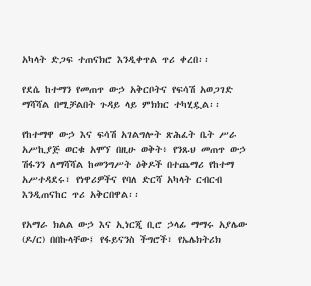አካላት ድጋፍ ተጠናክሮ እንዲቀጥል ጥሪ ቀረበ፡፡

የደሴ ከተማን የመጠጥ ውኃ አቅርቦትና የፍሳሽ አወጋገድ ማሻሻል በሚቻልበት ጉዳይ ላይ ምክክር ተካሂዷል፡፡

የከተማዋ ውኃ እና ፍሳሽ አገልግሎት ጽሕፈት ቤት ሥራ አሥኪያጅ ወርቁ አሞኘ በዚሁ ወቅት፥ የንጹህ መጠጥ ውኃ ሽፋንን ለማሻሻል ከመንግሥት ዕቅዶች በተጨማሪ የከተማ አሥተዳደሩ፣ የነዋሪዎችና የባለ ድርሻ አካላት ርብርብ እንዲጠናከር ጥሪ አቅርበዋል፡፡

የአማራ ክልል ውኃ እና ኢነርጂ ቢሮ ኃላፊ ማማሩ አያሌው (ዶ/ር) በበኩላቸው፤ የፋይናንስ ችግሮች፣ የኤሌክትሪክ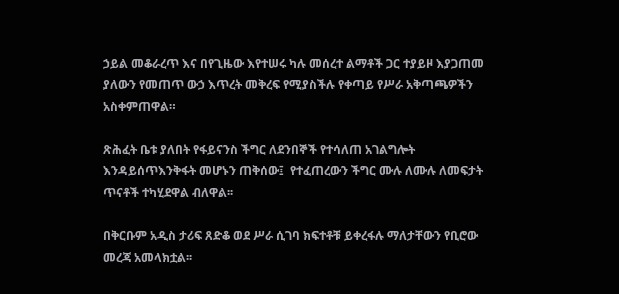ኃይል መቆራረጥ እና በየጊዜው እየተሠሩ ካሉ መሰረተ ልማቶች ጋር ተያይዞ እያጋጠመ ያለውን የመጠጥ ውኃ እጥረት መቅረፍ የሚያስችሉ የቀጣይ የሥራ አቅጣጫዎችን አስቀምጠዋል።

ጽሕፈት ቤቱ ያለበት የፋይናንስ ችግር ለደንበኞች የተሳለጠ አገልግሎት እንዳይሰጥእንቅፋት መሆኑን ጠቅሰው፤  የተፈጠረውን ችግር ሙሉ ለሙሉ ለመፍታት ጥናቶች ተካሂደዋል ብለዋል፡፡

በቅርቡም አዲስ ታሪፍ ጸድቆ ወደ ሥራ ሲገባ ክፍተቶቹ ይቀረፋሉ ማለታቸውን የቢሮው መረጃ አመላክቷል፡፡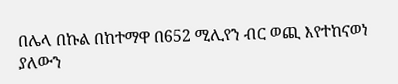በሌላ በኩል በከተማዋ በ652 ሚሊየን ብር ወጪ እየተከናወነ ያለውን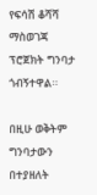የፍሳሽ ቆሻሻ ማስወገጃ ፕሮጀክት ግንባታ ጎብኝተዋል፡፡

በዚሁ ወቅትም ግንባታውን በተያዘለት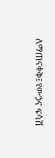ለማጠናቀቅ፤ የውኃና ፍሳሽ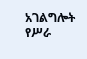አገልግሎት የሥራ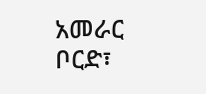አመራር ቦርድ፣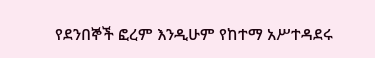የደንበኞች ፎረም እንዲሁም የከተማ አሥተዳደሩ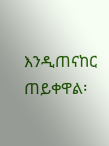እንዲጠናከር ጠይቀዋል፡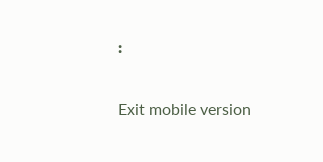፡

Exit mobile version